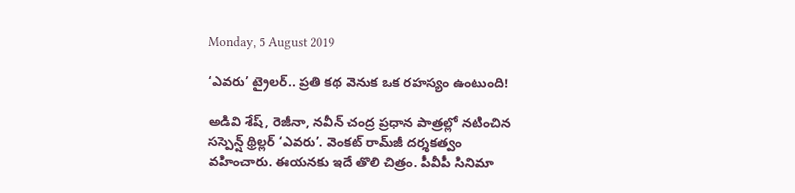Monday, 5 August 2019

‘ఎవరు’ ట్రైలర్.. ప్రతి కథ వెనుక ఒక రహస్యం ఉంటుంది!

అడివి శేష్, రెజీనా, నవీన్ చంద్ర ప్రధాన పాత్రల్లో నటించిన సస్పెన్ష్ థ్రిల్లర్ ‘ఎవరు’. వెంకట్ రామ్‌జీ దర్శకత్వం వహించారు. ఈయనకు ఇదే తొలి చిత్రం. పీవీపీ సినిమా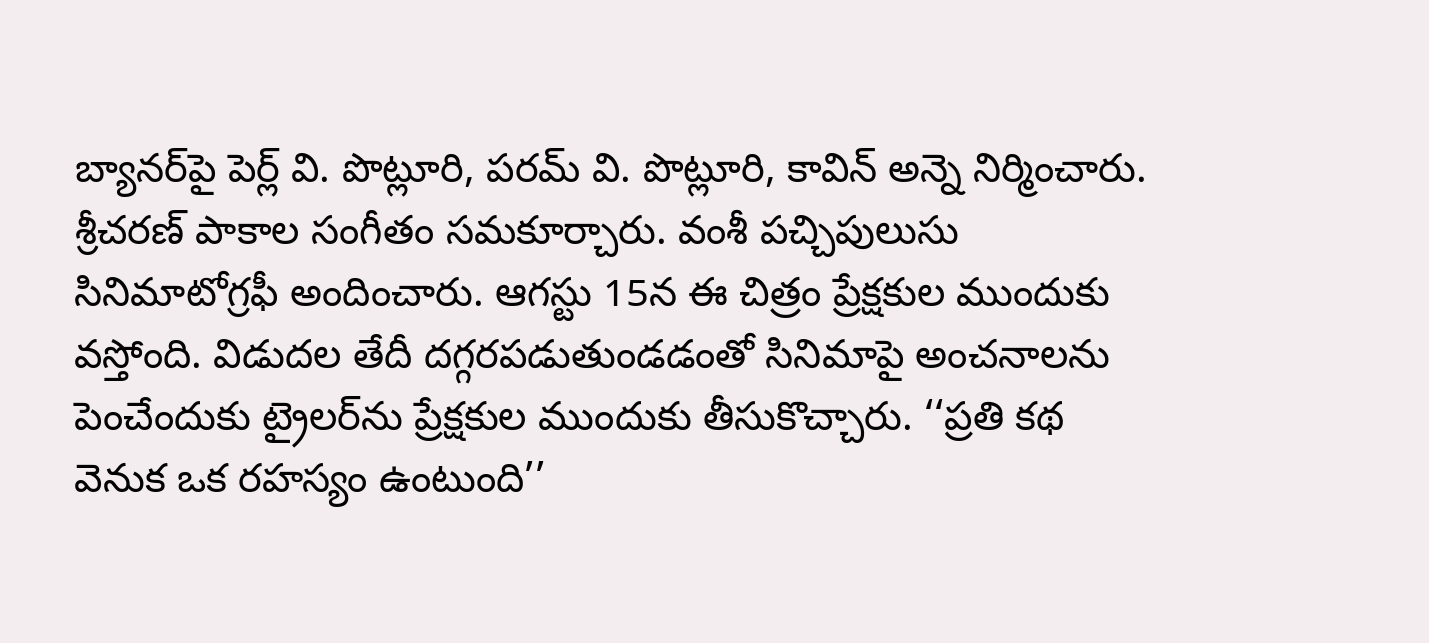బ్యానర్‌పై పెర్ల్ వి. పొట్లూరి, పరమ్ వి. పొట్లూరి, కావిన్ అన్నె నిర్మించారు. శ్రీచరణ్ పాకాల సంగీతం సమకూర్చారు. వంశీ పచ్చిపులుసు సినిమాటోగ్రఫీ అందించారు. ఆగస్టు 15న ఈ చిత్రం ప్రేక్షకుల ముందుకు వస్తోంది. విడుదల తేదీ దగ్గరపడుతుండడంతో సినిమాపై అంచనాలను పెంచేందుకు ట్రైలర్‌ను ప్రేక్షకుల ముందుకు తీసుకొచ్చారు. ‘‘ప్రతి కథ వెనుక ఒక రహస్యం ఉంటుంది’’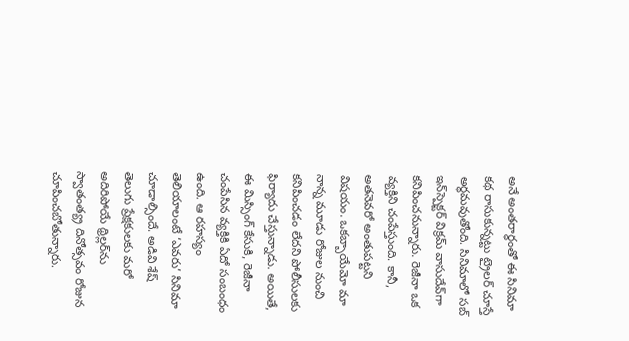అనే అంతరార్థంతో ఈ సినిమా కథ రాసుకున్నట్టు ట్రైలర్ చూస్తే అర్థమవుతోంది. సినిమాలో సబ్ ఇన్‌స్పెక్టర్ విక్రమ్ వాసుదేవ్‌గా కనిపించనున్నారు. రెజీనా ఒక వ్యక్తిని చంపేస్తుంది. కానీ, అతనెవరో అంతుపట్టని విషయం. ఒకబ్బాయేమో మా నాన్న మూడు రోజుల నుంచి కనిపించడం లేదని పోలీసులకు ఫిర్యాదు చేస్తున్నాడు. అయితే, ఈ మిస్సింగ్ కేసుకి, రెజీనా చంపేసిన వ్యక్తికి ఏదో సంబంధం ఉంది. ఆ రహస్యం తెలియాలంటే ‘ఎవరు’ సినిమా చూడాల్సిందే. అడివి శేష్ తెలుగు ప్రేక్షకులకు మరో అదిరిపోయే థ్రిల్లర్‌ను స్వాతంత్య్ర దినోత్సవం రోజున చూపించబోతున్నారు.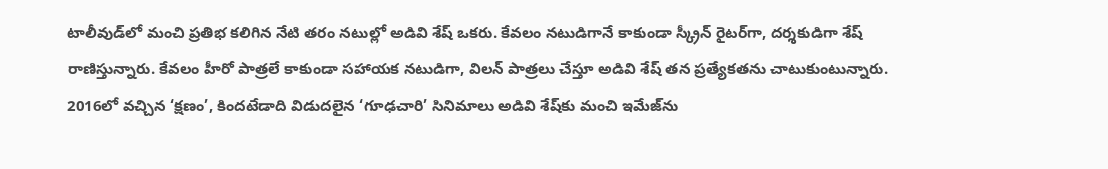టాలీవుడ్‌లో మంచి ప్రతిభ కలిగిన నేటి తరం నటుల్లో అడివి శేష్ ఒకరు. కేవలం నటుడిగానే కాకుండా స్క్రీన్ రైటర్‌గా, దర్శకుడిగా శేష్ రాణిస్తున్నారు. కేవలం హీరో పాత్రలే కాకుండా సహాయక నటుడిగా, విలన్ పాత్రలు చేస్తూ అడివి శేష్ తన ప్రత్యేకతను చాటుకుంటున్నారు. 2016లో వచ్చిన ‘క్షణం’, కిందటేడాది విడుదలైన ‘గూఢచారి’ సినిమాలు అడివి శేష్‌కు మంచి ఇమేజ్‌ను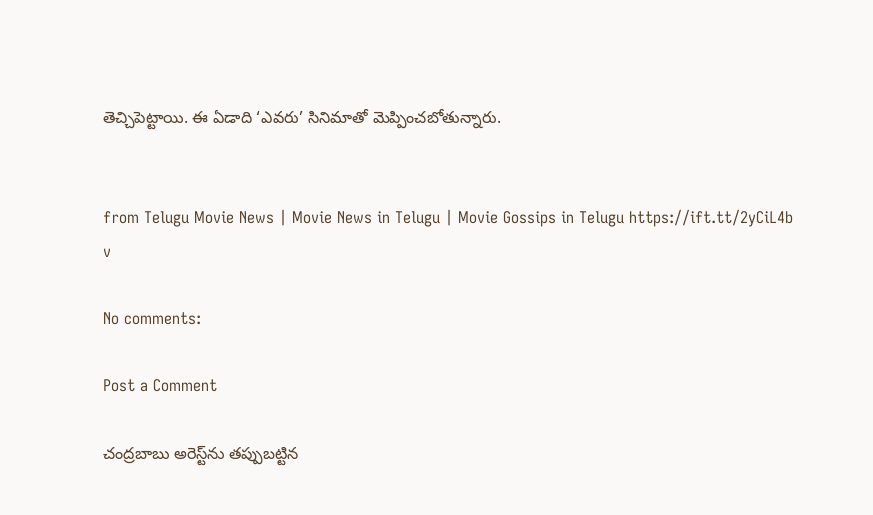తెచ్చిపెట్టాయి. ఈ ఏడాది ‘ఎవరు’ సినిమాతో మెప్పించబోతున్నారు.


from Telugu Movie News | Movie News in Telugu | Movie Gossips in Telugu https://ift.tt/2yCiL4b
v

No comments:

Post a Comment

చంద్రబాబు అరెస్ట్‌ను తప్పుబట్టిన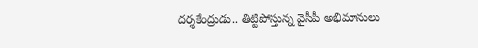దర్శకేంద్రుడు.. తిట్టిపోస్తున్న వైసీపీ అభిమానులు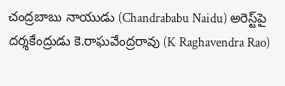చంద్రబాబు నాయుడు (Chandrababu Naidu) అరెస్ట్‌పై దర్శకేంద్రుడు కె.రాఘవేంద్రరావు (K Raghavendra Rao)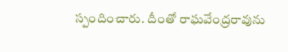స్పందించారు. దీంతో రాఘవేంద్రరావును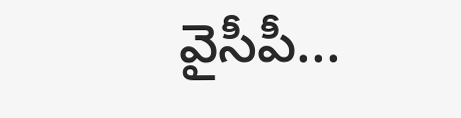వైసీపీ...